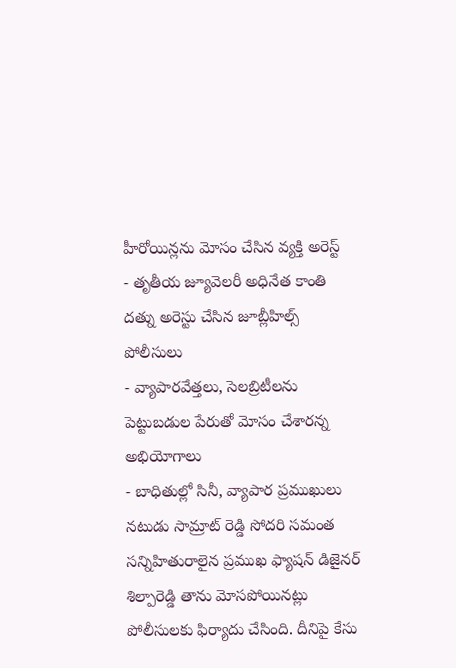హీరోయిన్లను మోసం చేసిన వ్యక్తి అరెస్ట్
- తృతీయ జ్యూవెలరీ అధినేత కాంతి దత్ను అరెస్టు చేసిన జూబ్లీహిల్స్ పోలీసులు
- వ్యాపారవేత్తలు, సెలబ్రిటీలను పెట్టుబడుల పేరుతో మోసం చేశారన్న అభియోగాలు
- బాధితుల్లో సినీ, వ్యాపార ప్రముఖులు
నటుడు సామ్రాట్ రెడ్డి సోదరి సమంత సన్నిహితురాలైన ప్రముఖ ఫ్యాషన్ డిజైనర్ శిల్పారెడ్డి తాను మోసపోయినట్లు పోలీసులకు ఫిర్యాదు చేసింది. దీనిపై కేసు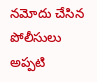నమోదు చేసిన పోలీసులు అప్పటి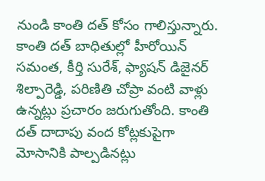నుండి కాంతి దత్ కోసం గాలిస్తున్నారు. కాంతి దత్ బాధితుల్లో హీరోయిన్ సమంత, కీర్తి సురేశ్, ఫ్యాషన్ డిజైనర్ శిల్పారెడ్డి, పరిణితి చోప్రా వంటి వాళ్లు ఉన్నట్లు ప్రచారం జరుగుతోంది. కాంతి దత్ దాదాపు వంద కోట్లకుపైగా మోసానికి పాల్పడినట్లు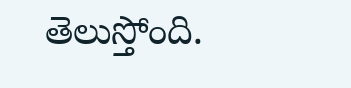తెలుస్తోంది.